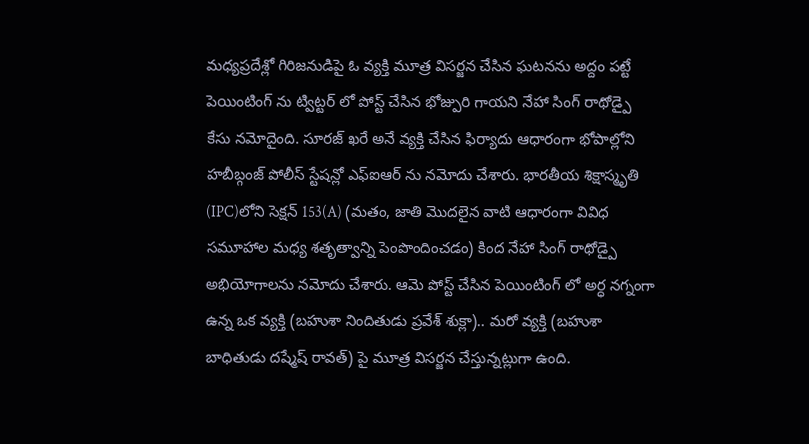మధ్యప్రదేశ్లో గిరిజనుడిపై ఓ వ్యక్తి మూత్ర విసర్జన చేసిన ఘటనను అద్దం పట్టే పెయింటింగ్ ను ట్విట్టర్ లో పోస్ట్ చేసిన భోజ్పురి గాయని నేహా సింగ్ రాథోడ్పై కేసు నమోదైంది. సూరజ్ ఖరే అనే వ్యక్తి చేసిన ఫిర్యాదు ఆధారంగా భోపాల్లోని హబీబ్గంజ్ పోలీస్ స్టేషన్లో ఎఫ్ఐఆర్ ను నమోదు చేశారు. భారతీయ శిక్షాస్మృతి (IPC)లోని సెక్షన్ 153(A) (మతం, జాతి మొదలైన వాటి ఆధారంగా వివిధ సమూహాల మధ్య శతృత్వాన్ని పెంపొందించడం) కింద నేహా సింగ్ రాథోడ్పై అభియోగాలను నమోదు చేశారు. ఆమె పోస్ట్ చేసిన పెయింటింగ్ లో అర్ధ నగ్నంగా ఉన్న ఒక వ్యక్తి (బహుశా నిందితుడు ప్రవేశ్ శుక్లా).. మరో వ్యక్తి (బహుశా బాధితుడు దష్మేష్ రావత్) పై మూత్ర విసర్జన చేస్తున్నట్లుగా ఉంది.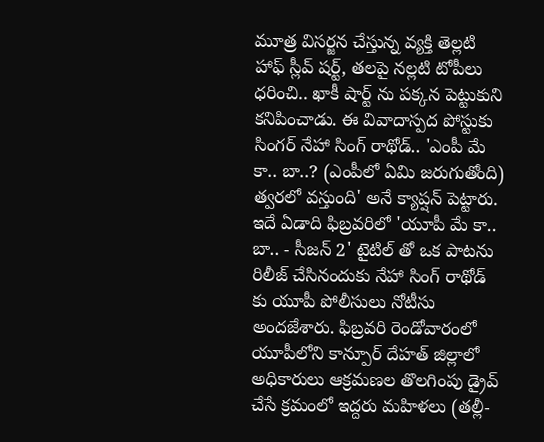మూత్ర విసర్జన చేస్తున్న వ్యక్తి తెల్లటి హాఫ్ స్లీవ్ షర్ట్, తలపై నల్లటి టోపీలు ధరించి.. ఖాకీ షార్ట్ ను పక్కన పెట్టుకుని కనిపించాడు. ఈ వివాదాస్పద పోస్టుకు సింగర్ నేహా సింగ్ రాథోడ్.. 'ఎంపీ మే కా.. బా..? (ఎంపీలో ఏమి జరుగుతోంది) త్వరలో వస్తుంది' అనే క్యాప్షన్ పెట్టారు. ఇదే ఏడాది ఫిబ్రవరిలో 'యూపీ మే కా.. బా.. - సీజన్ 2' టైటిల్ తో ఒక పాటను రిలీజ్ చేసినందుకు నేహా సింగ్ రాథోడ్ కు యూపీ పోలీసులు నోటీసు అందజేశారు. ఫిబ్రవరి రెండోవారంలో యూపీలోని కాన్పూర్ దేహత్ జిల్లాలో అధికారులు ఆక్రమణల తొలగింపు డ్రైవ్ చేసే క్రమంలో ఇద్దరు మహిళలు (తల్లీ-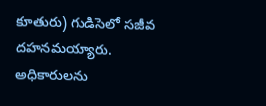కూతురు) గుడిసెలో సజీవ దహనమయ్యారు. అధికారులను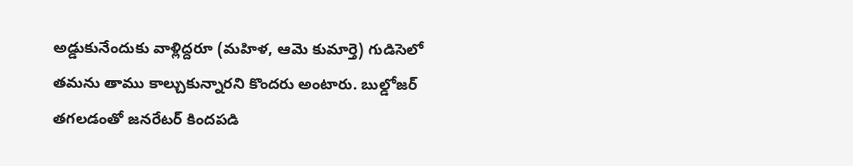అడ్డుకునేందుకు వాళ్లిద్దరూ (మహిళ, ఆమె కుమార్తె) గుడిసెలో తమను తాము కాల్చుకున్నారని కొందరు అంటారు. బుల్డోజర్ తగలడంతో జనరేటర్ కిందపడి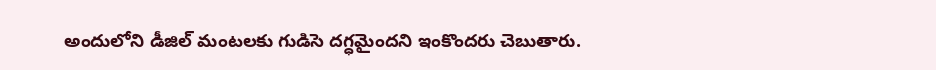అందులోని డీజిల్ మంటలకు గుడిసె దగ్ధమైందని ఇంకొందరు చెబుతారు.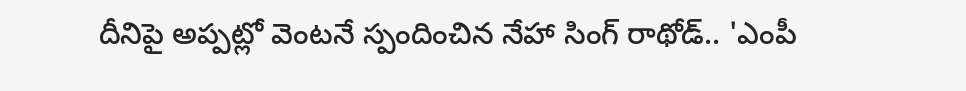దీనిపై అప్పట్లో వెంటనే స్పందించిన నేహా సింగ్ రాథోడ్.. 'ఎంపీ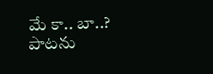మే కా.. బా..? పాటను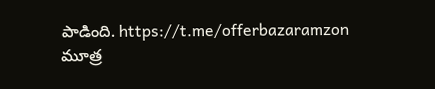పాడింది. https://t.me/offerbazaramzon
మూత్ర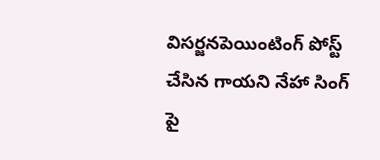విసర్జనపెయింటింగ్ పోస్ట్ చేసిన గాయని నేహా సింగ్ పై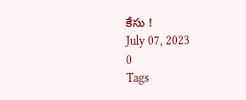కేసు !
July 07, 2023
0
Tags